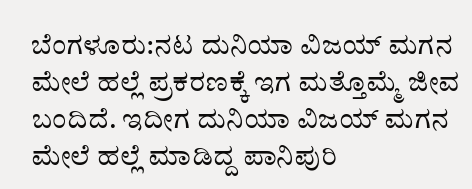ಬೆಂಗಳೂರು:ನಟ ದುನಿಯಾ ವಿಜಯ್ ಮಗನ ಮೇಲೆ ಹಲ್ಲೆ ಪ್ರಕರಣಕ್ಕೆ ಇಗ ಮತ್ತೊಮ್ಮೆ ಜೀವ ಬಂದಿದೆ. ಇದೀಗ ದುನಿಯಾ ವಿಜಯ್ ಮಗನ ಮೇಲೆ ಹಲ್ಲೆ ಮಾಡಿದ್ದ ಪಾನಿಪುರಿ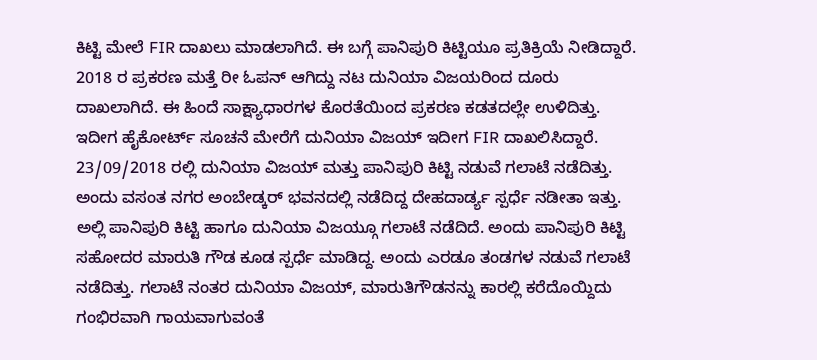ಕಿಟ್ಟಿ ಮೇಲೆ FIR ದಾಖಲು ಮಾಡಲಾಗಿದೆ. ಈ ಬಗ್ಗೆ ಪಾನಿಪುರಿ ಕಿಟ್ಟಿಯೂ ಪ್ರತಿಕ್ರಿಯೆ ನೀಡಿದ್ದಾರೆ.
2018 ರ ಪ್ರಕರಣ ಮತ್ತೆ ರೀ ಓಪನ್ ಆಗಿದ್ದು ನಟ ದುನಿಯಾ ವಿಜಯರಿಂದ ದೂರು ದಾಖಲಾಗಿದೆ. ಈ ಹಿಂದೆ ಸಾಕ್ಷ್ಯಾಧಾರಗಳ ಕೊರತೆಯಿಂದ ಪ್ರಕರಣ ಕಡತದಲ್ಲೇ ಉಳಿದಿತ್ತು. ಇದೀಗ ಹೈಕೋರ್ಟ್ ಸೂಚನೆ ಮೇರೆಗೆ ದುನಿಯಾ ವಿಜಯ್ ಇದೀಗ FIR ದಾಖಲಿಸಿದ್ದಾರೆ.
23/09/2018 ರಲ್ಲಿ ದುನಿಯಾ ವಿಜಯ್ ಮತ್ತು ಪಾನಿಪುರಿ ಕಿಟ್ಟಿ ನಡುವೆ ಗಲಾಟೆ ನಡೆದಿತ್ತು. ಅಂದು ವಸಂತ ನಗರ ಅಂಬೇಡ್ಕರ್ ಭವನದಲ್ಲಿ ನಡೆದಿದ್ದ ದೇಹದಾರ್ಡ್ಯ ಸ್ಪರ್ಧೆ ನಡೀತಾ ಇತ್ತು. ಅಲ್ಲಿ ಪಾನಿಪುರಿ ಕಿಟ್ಟಿ ಹಾಗೂ ದುನಿಯಾ ವಿಜಯ್ಗೂ ಗಲಾಟೆ ನಡೆದಿದೆ. ಅಂದು ಪಾನಿಪುರಿ ಕಿಟ್ಟಿ ಸಹೋದರ ಮಾರುತಿ‌ ಗೌಡ ಕೂಡ ಸ್ಪರ್ಧೆ ಮಾಡಿದ್ದ. ಅಂದು ಎರಡೂ ತಂಡಗಳ ನಡುವೆ ಗಲಾಟೆ ನಡೆದಿತ್ತು. ಗಲಾಟೆ ನಂತರ ದುನಿಯಾ ವಿಜಯ್, ಮಾರುತಿಗೌಡನನ್ನು ಕಾರಲ್ಲಿ ಕರೆದೊಯ್ದಿದು ಗಂಭಿರವಾಗಿ ಗಾಯವಾಗುವಂತೆ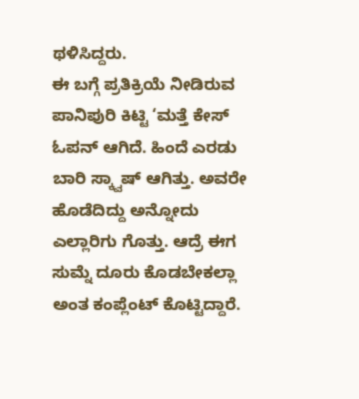ಥಳಿಸಿದ್ದರು.
ಈ ಬಗ್ಗೆ ಪ್ರತಿಕ್ರಿಯೆ ನೀಡಿರುವ ಪಾನಿಪುರಿ ಕಿಟ್ಟಿ ‘ಮತ್ತೆ ಕೇಸ್ ಓಪನ್ ಆಗಿದೆ. ಹಿಂದೆ ಎರಡು‌ ಬಾರಿ ಸ್ಕ್ವಾಷ್ ಆಗಿತ್ತು. ಅವರೇ ಹೊಡೆದಿದ್ದು ಅನ್ನೋದು ಎಲ್ಲಾರಿಗು ಗೊತ್ತು. ಆದ್ರೆ ಈಗ ಸುಮ್ನೆ ದೂರು ಕೊಡಬೇಕಲ್ಲಾ ಅಂತ ಕಂಪ್ಲೆಂಟ್ ಕೊಟ್ಟಿದ್ದಾರೆ.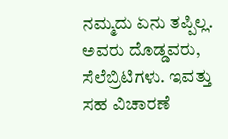ನಮ್ಮದು ಏನು ತಪ್ಪಿಲ್ಲ. ಅವರು ದೊಡ್ಡವರು, ಸೆಲೆಬ್ರಿಟಿಗಳು. ಇವತ್ತು ಸಹ ವಿಚಾರಣೆ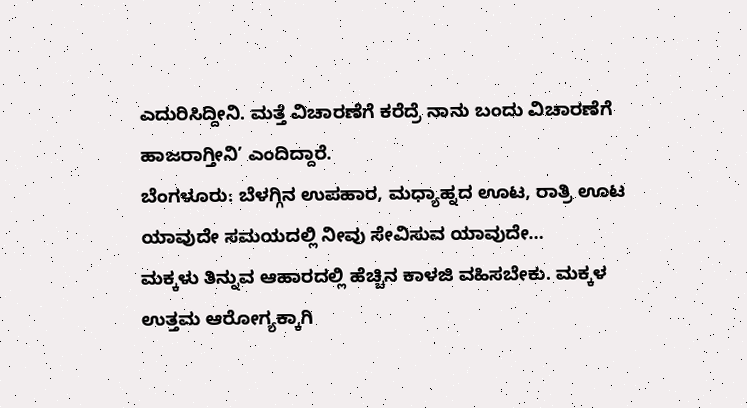ಎದುರಿಸಿದ್ದೀನಿ. ಮತ್ತೆ‌ ವಿಚಾರಣೆಗೆ ಕರೆದ್ರೆ ನಾನು ಬಂದು ವಿಚಾರಣೆಗೆ ಹಾಜರಾಗ್ತೀನಿ’ ಎಂದಿದ್ದಾರೆ.
ಬೆಂಗಳೂರು: ಬೆಳಗ್ಗಿನ ಉಪಹಾರ, ಮಧ್ಯಾಹ್ನದ ಊಟ, ರಾತ್ರಿ ಊಟ ಯಾವುದೇ ಸಮಯದಲ್ಲಿ ನೀವು ಸೇವಿಸುವ ಯಾವುದೇ…
ಮಕ್ಕಳು ತಿನ್ನುವ ಆಹಾರದಲ್ಲಿ ಹೆಚ್ಚಿನ ಕಾಳಜಿ ವಹಿಸಬೇಕು. ಮಕ್ಕಳ ಉತ್ತಮ ಆರೋಗ್ಯಕ್ಕಾಗಿ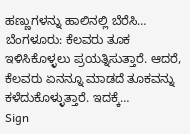ಹಣ್ಣುಗಳನ್ನು ಹಾಲಿನಲ್ಲಿ ಬೆರೆಸಿ…
ಬೆಂಗಳೂರು: ಕೆಲವರು ತೂಕ ಇಳಿಸಿಕೊಳ್ಳಲು ಪ್ರಯತ್ನಿಸುತ್ತಾರೆ. ಆದರೆ, ಕೆಲವರು ಏನನ್ನೂ ಮಾಡದೆ ತೂಕವನ್ನು ಕಳೆದುಕೊಳ್ಳುತ್ತಾರೆ. ಇದಕ್ಕೆ…
Sign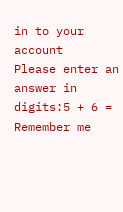in to your account
Please enter an answer in digits:5 + 6 =
Remember me